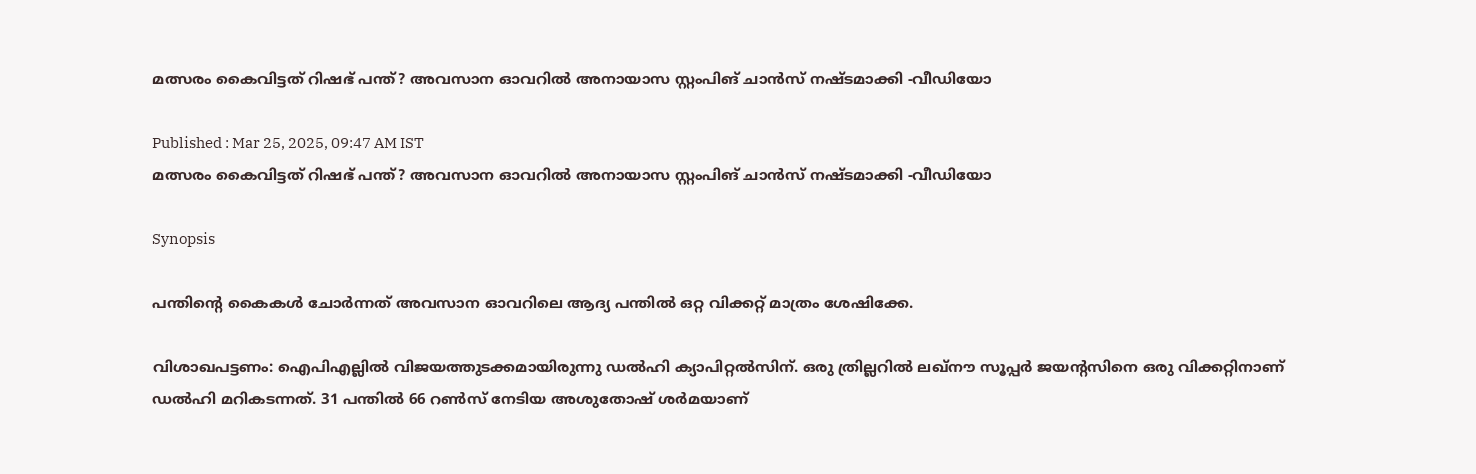മത്സരം കൈവിട്ടത് റിഷഭ് പന്ത്? അവസാന ഓവറില്‍ അനായാസ സ്റ്റംപിങ് ചാന്‍സ് നഷ്ടമാക്കി -വീഡിയോ

Published : Mar 25, 2025, 09:47 AM IST
മത്സരം കൈവിട്ടത് റിഷഭ് പന്ത്? അവസാന ഓവറില്‍ അനായാസ സ്റ്റംപിങ് ചാന്‍സ് നഷ്ടമാക്കി -വീഡിയോ

Synopsis

പന്തിന്റെ കൈകള്‍ ചോര്‍ന്നത് അവസാന ഓവറിലെ ആദ്യ പന്തില്‍ ഒറ്റ വിക്കറ്റ് മാത്രം ശേഷിക്കേ.

വിശാഖപട്ടണം: ഐപിഎല്ലില്‍ വിജയത്തുടക്കമായിരുന്നു ഡല്‍ഹി ക്യാപിറ്റല്‍സിന്. ഒരു ത്രില്ലറില്‍ ലഖ്‌നൗ സൂപ്പര്‍ ജയന്റസിനെ ഒരു വിക്കറ്റിനാണ് ഡല്‍ഹി മറികടന്നത്. 31 പന്തില്‍ 66 റണ്‍സ് നേടിയ അശുതോഷ് ശര്‍മയാണ്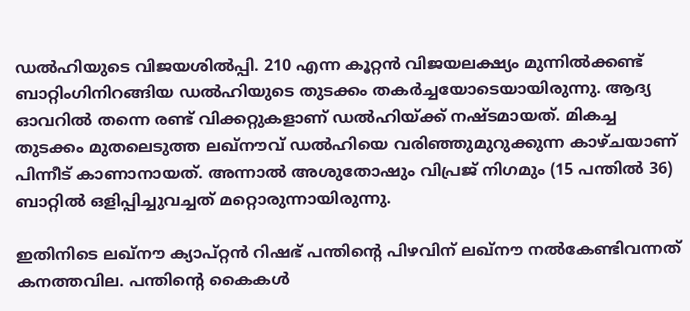ഡല്‍ഹിയുടെ വിജയശില്‍പ്പി. 210 എന്ന കൂറ്റന്‍ വിജയലക്ഷ്യം മുന്നില്‍ക്കണ്ട് ബാറ്റിംഗിനിറങ്ങിയ ഡല്‍ഹിയുടെ തുടക്കം തകര്‍ച്ചയോടെയായിരുന്നു. ആദ്യ ഓവറില്‍ തന്നെ രണ്ട് വിക്കറ്റുകളാണ് ഡല്‍ഹിയ്ക്ക് നഷ്ടമായത്. മികച്ച തുടക്കം മുതലെടുത്ത ലഖ്‌നൗവ് ഡല്‍ഹിയെ വരിഞ്ഞുമുറുക്കുന്ന കാഴ്ചയാണ് പിന്നീട് കാണാനായത്. അന്നാല്‍ അശുതോഷും വിപ്രജ് നിഗമും (15 പന്തില്‍ 36) ബാറ്റില്‍ ഒളിപ്പിച്ചുവച്ചത് മറ്റൊരുന്നായിരുന്നു.

ഇതിനിടെ ലഖ്‌നൗ ക്യാപ്റ്റന്‍ റിഷഭ് പന്തിന്റെ പിഴവിന് ലഖ്‌നൗ നല്‍കേണ്ടിവന്നത് കനത്തവില. പന്തിന്റെ കൈകള്‍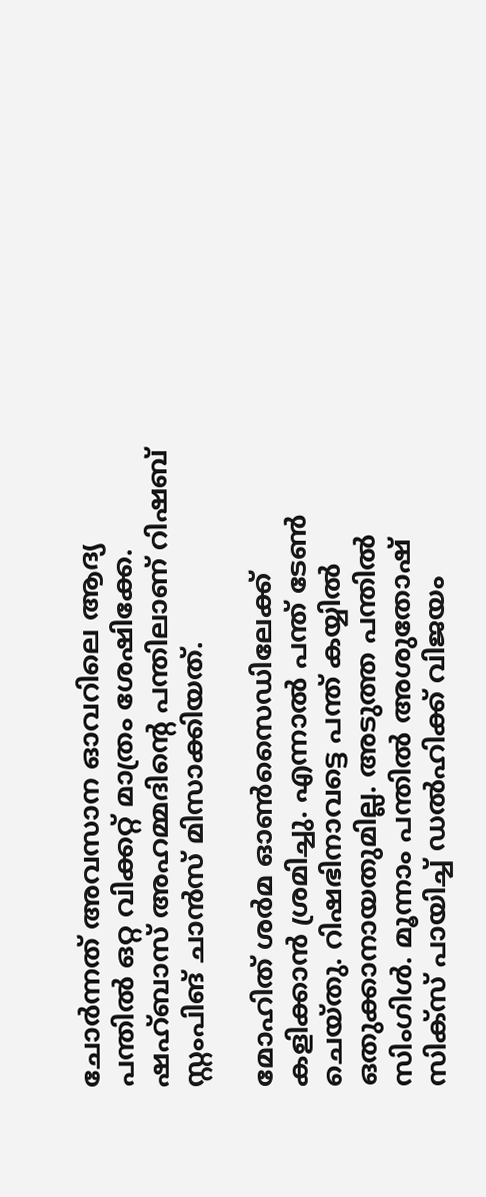ചോര്‍ന്നത് അവസാന ഓവറിലെ ആദ്യ പന്തില്‍ ഒറ്റ വിക്കറ്റ് മാത്രം ശേഷിക്കേ. ഷഹ്ബാസ് അഹമ്മദിന്റെ പന്തിലാണ് റിഷബ് സ്റ്റംപിങ് ചാന്‍സ് മിസാക്കിയത്.

മോഹിത് ശര്‍മ ഓണ്‍സൈഡിലേക്ക് കളിക്കാന്‍ ശ്രമിച്ചു. എന്നാല്‍ പന്ത് ടേണ്‍ ചെയ്തു. റിഷഭിനാവട്ടെ പന്ത് കയ്യില്‍ ഒതുക്കാനായതുമില്ല. അടുത്ത പന്തില്‍ സിംഗിള്‍. മൂന്നാം പന്തില്‍ അശുതോഷ് സിക്‌സ് പായിച്ച് ഡല്‍ഹിക്ക് വിജയം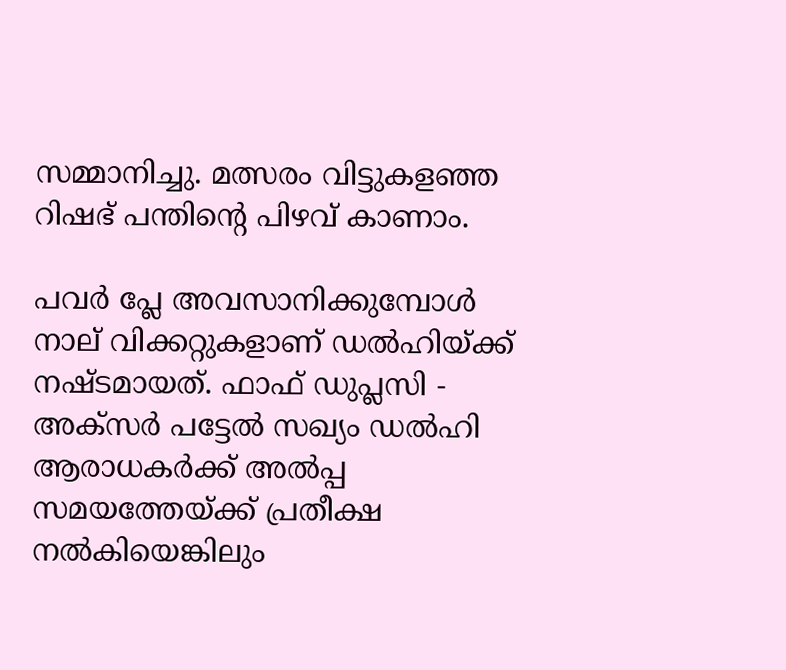സമ്മാനിച്ചു. മത്സരം വിട്ടുകളഞ്ഞ റിഷഭ് പന്തിന്റെ പിഴവ് കാണാം.

പവര്‍ പ്ലേ അവസാനിക്കുമ്പോള്‍ നാല് വിക്കറ്റുകളാണ് ഡല്‍ഹിയ്ക്ക് നഷ്ടമായത്. ഫാഫ് ഡുപ്ലസി - അക്‌സര്‍ പട്ടേല്‍ സഖ്യം ഡല്‍ഹി ആരാധകര്‍ക്ക് അല്‍പ്പ സമയത്തേയ്ക്ക് പ്രതീക്ഷ നല്‍കിയെങ്കിലും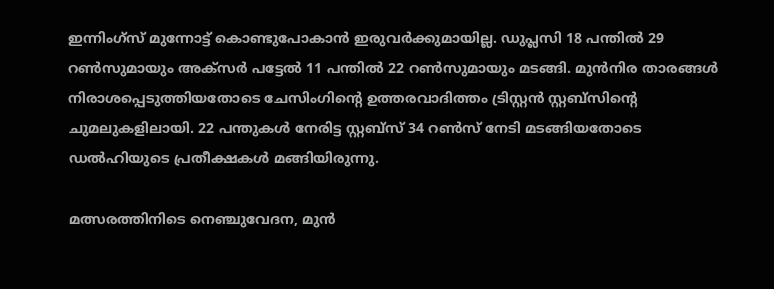ഇന്നിംഗ്‌സ് മുന്നോട്ട് കൊണ്ടുപോകാന്‍ ഇരുവര്‍ക്കുമായില്ല. ഡുപ്ലസി 18 പന്തില്‍ 29 റണ്‍സുമായും അക്‌സര്‍ പട്ടേല്‍ 11 പന്തില്‍ 22 റണ്‍സുമായും മടങ്ങി. മുന്‍നിര താരങ്ങള്‍ നിരാശപ്പെടുത്തിയതോടെ ചേസിംഗിന്റെ ഉത്തരവാദിത്തം ട്രിസ്റ്റന്‍ സ്റ്റബ്‌സിന്റെ ചുമലുകളിലായി. 22 പന്തുകള്‍ നേരിട്ട സ്റ്റബ്‌സ് 34 റണ്‍സ് നേടി മടങ്ങിയതോടെ ഡല്‍ഹിയുടെ പ്രതീക്ഷകള്‍ മങ്ങിയിരുന്നു.

മത്സരത്തിനിടെ നെഞ്ചുവേദന, മുന്‍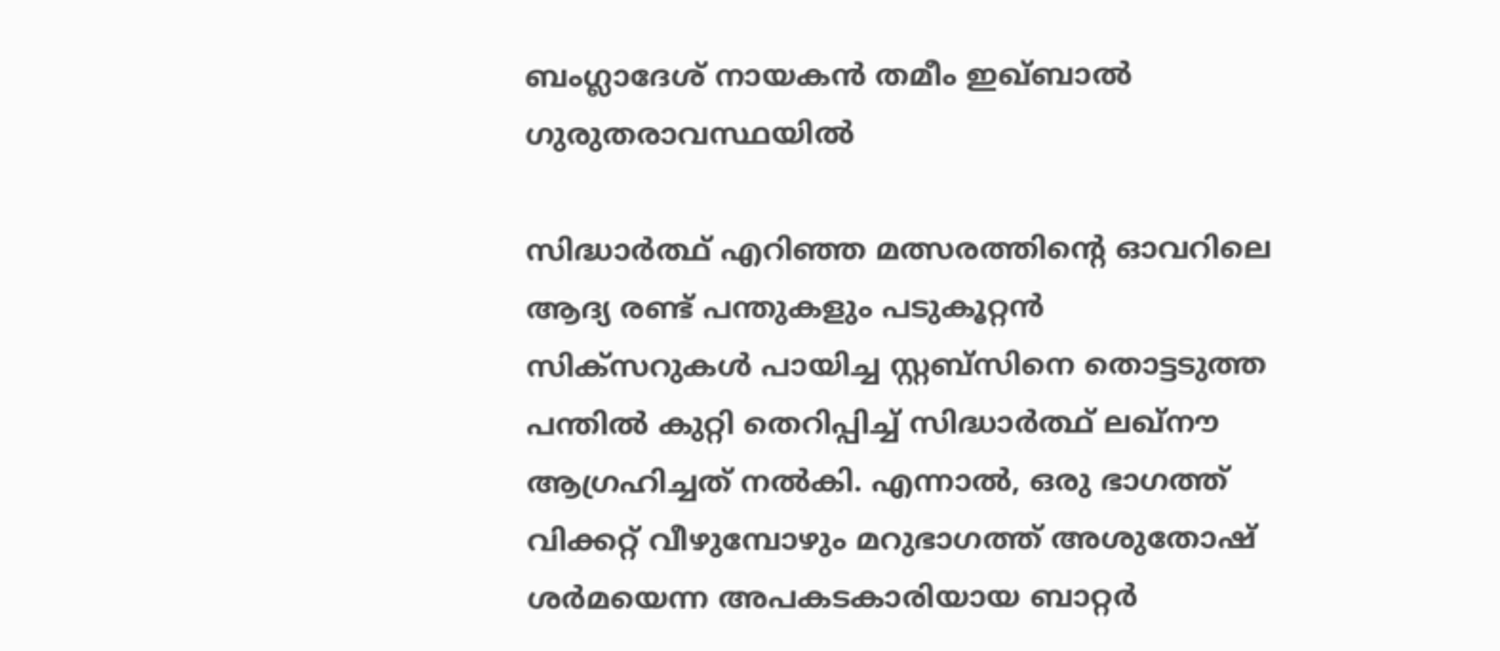ബംഗ്ലാദേശ് നായകന്‍ തമീം ഇഖ്ബാല്‍ ഗുരുതരാവസ്ഥയില്‍

സിദ്ധാര്‍ത്ഥ് എറിഞ്ഞ മത്സരത്തിന്റെ ഓവറിലെ ആദ്യ രണ്ട് പന്തുകളും പടുകൂറ്റന്‍ സിക്‌സറുകള്‍ പായിച്ച സ്റ്റബ്‌സിനെ തൊട്ടടുത്ത പന്തില്‍ കുറ്റി തെറിപ്പിച്ച് സിദ്ധാര്‍ത്ഥ് ലഖ്‌നൗ ആഗ്രഹിച്ചത് നല്‍കി. എന്നാല്‍, ഒരു ഭാഗത്ത് വിക്കറ്റ് വീഴുമ്പോഴും മറുഭാഗത്ത് അശുതോഷ് ശര്‍മയെന്ന അപകടകാരിയായ ബാറ്റര്‍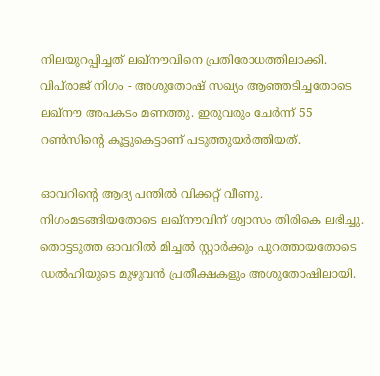നിലയുറപ്പിച്ചത് ലഖ്‌നൗവിനെ പ്രതിരോധത്തിലാക്കി. വിപ്‌രാജ് നിഗം - അശുതോഷ് സഖ്യം ആഞ്ഞടിച്ചതോടെ ലഖ്‌നൗ അപകടം മണത്തു. ഇരുവരും ചേര്‍ന്ന് 55 റണ്‍സിന്റെ കൂട്ടുകെട്ടാണ് പടുത്തുയര്‍ത്തിയത്.

ഓവറിന്റെ ആദ്യ പന്തില്‍ വിക്കറ്റ് വീണു. നിഗംമടങ്ങിയതോടെ ലഖ്‌നൗവിന് ശ്വാസം തിരികെ ലഭിച്ചു. തൊട്ടടുത്ത ഓവറില്‍ മിച്ചല്‍ സ്റ്റാര്‍ക്കും പുറത്തായതോടെ ഡല്‍ഹിയുടെ മുഴുവന്‍ പ്രതീക്ഷകളും അശുതോഷിലായി.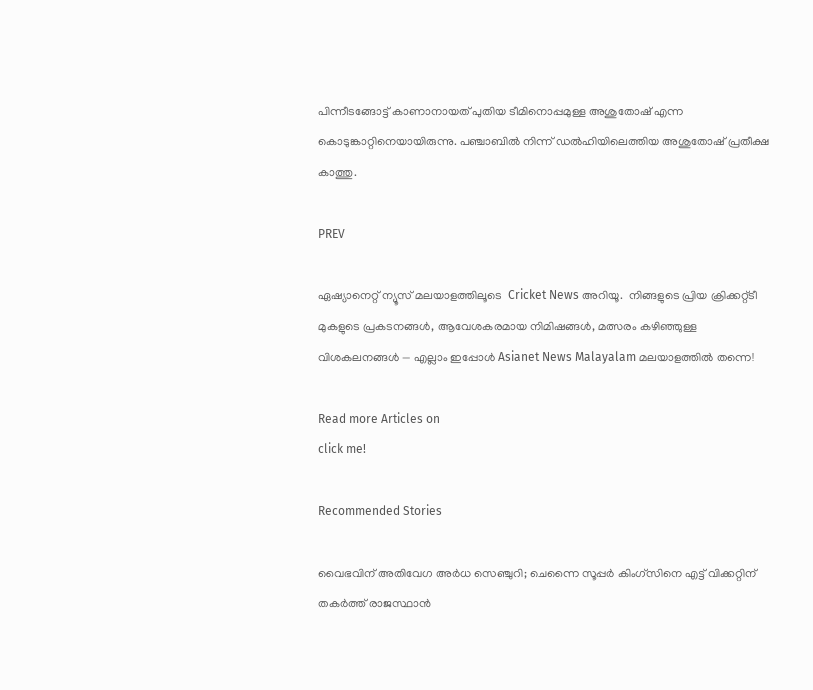പിന്നീടങ്ങോട്ട് കാണാനായത് പുതിയ ടീമിനൊപ്പമുള്ള അശുതോഷ് എന്ന കൊടുങ്കാറ്റിനെയായിരുന്നു. പഞ്ചാബില്‍ നിന്ന് ഡല്‍ഹിയിലെത്തിയ അശുതോഷ് പ്രതീക്ഷ കാത്തു.

PREV

ഏഷ്യാനെറ്റ് ന്യൂസ് മലയാളത്തിലൂടെ  Cricket News അറിയൂ.  നിങ്ങളുടെ പ്രിയ ക്രിക്കറ്റ്ടീ മുകളുടെ പ്രകടനങ്ങൾ, ആവേശകരമായ നിമിഷങ്ങൾ, മത്സരം കഴിഞ്ഞുള്ള വിശകലനങ്ങൾ — എല്ലാം ഇപ്പോൾ Asianet News Malayalam മലയാളത്തിൽ തന്നെ!

Read more Articles on
click me!

Recommended Stories

വൈഭവിന് അതിവേഗ അര്‍ധ സെഞ്ചുറി; ചെന്നൈ സൂപ്പര്‍ കിംഗ്‌സിനെ എട്ട് വിക്കറ്റിന് തകര്‍ത്ത് രാജസ്ഥാന്‍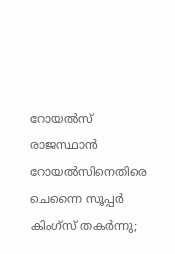റോയല്‍സ്
രാജസ്ഥാന്‍ റോയല്‍സിനെതിരെ ചെന്നൈ സൂപ്പര്‍ കിംഗ്‌സ് തകര്‍ന്നു;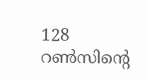128 റണ്‍സിന്റെ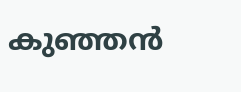കുഞ്ഞന്‍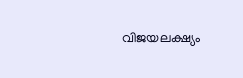വിജയലക്ഷ്യം